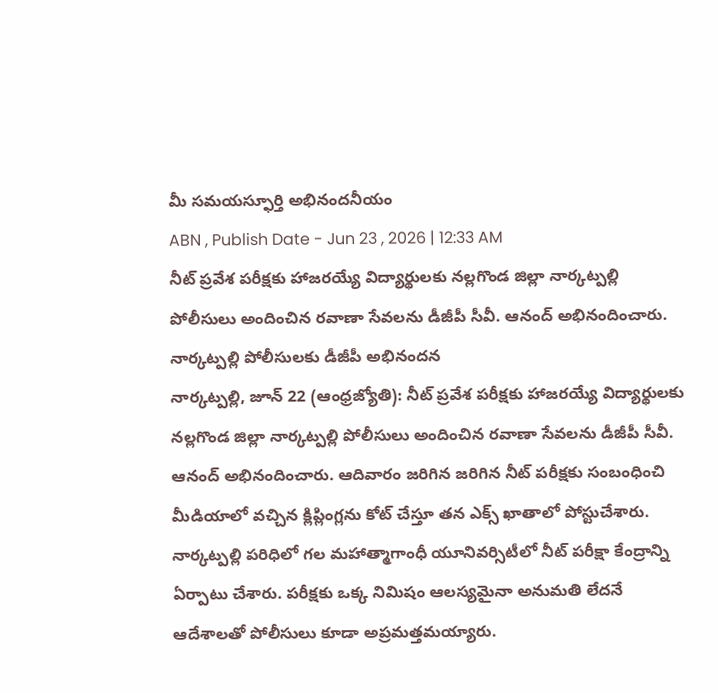మీ సమయస్ఫూర్తి అభినందనీయం
ABN , Publish Date - Jun 23 , 2026 | 12:33 AM
నీట్ ప్రవేశ పరీక్షకు హాజరయ్యే విద్యార్థులకు నల్లగొండ జిల్లా నార్కట్పల్లి పోలీసులు అందించిన రవాణా సేవలను డీజీపీ సీవీ. ఆనంద్ అభినందించారు.
నార్కట్పల్లి పోలీసులకు డీజీపీ అభినందన
నార్కట్పల్లి, జూన్ 22 (ఆంధ్రజ్యోతి): నీట్ ప్రవేశ పరీక్షకు హాజరయ్యే విద్యార్థులకు నల్లగొండ జిల్లా నార్కట్పల్లి పోలీసులు అందించిన రవాణా సేవలను డీజీపీ సీవీ. ఆనంద్ అభినందించారు. ఆదివారం జరిగిన జరిగిన నీట్ పరీక్షకు సంబంధించి మీడియాలో వచ్చిన క్లిప్లింగ్లను కోట్ చేస్తూ తన ఎక్స్ ఖాతాలో పోస్టుచేశారు. నార్కట్పల్లి పరిధిలో గల మహాత్మాగాంధీ యూనివర్సిటీలో నీట్ పరీక్షా కేంద్రాన్ని ఏర్పాటు చేశారు. పరీక్షకు ఒక్క నిమిషం ఆలస్యమైనా అనుమతి లేదనే ఆదేశాలతో పోలీసులు కూడా అప్రమత్తమయ్యారు.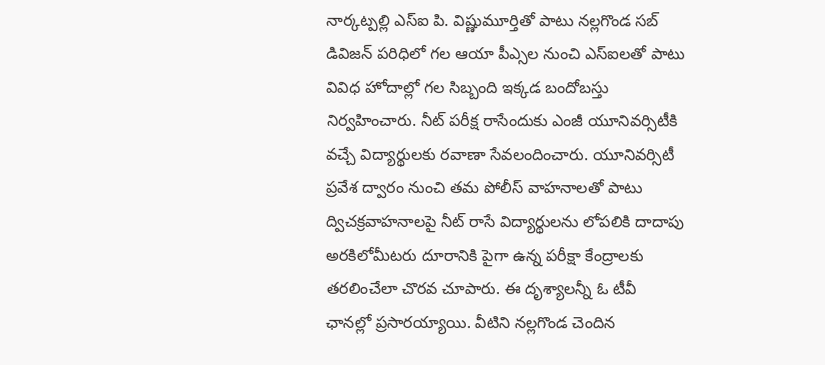నార్కట్పల్లి ఎస్ఐ పి. విష్ణుమూర్తితో పాటు నల్లగొండ సబ్ డివిజన్ పరిధిలో గల ఆయా పీఎ్సల నుంచి ఎస్ఐలతో పాటు వివిధ హోదాల్లో గల సిబ్బంది ఇక్కడ బందోబస్తు నిర్వహించారు. నీట్ పరీక్ష రాసేందుకు ఎంజీ యూనివర్సిటీకి వచ్చే విద్యార్థులకు రవాణా సేవలందించారు. యూనివర్సిటీ ప్రవేశ ద్వారం నుంచి తమ పోలీస్ వాహనాలతో పాటు ద్విచక్రవాహనాలపై నీట్ రాసే విద్యార్థులను లోపలికి దాదాపు అరకిలోమీటరు దూరానికి పైగా ఉన్న పరీక్షా కేంద్రాలకు తరలించేలా చొరవ చూపారు. ఈ దృశ్యాలన్నీ ఓ టీవీ ఛానల్లో ప్రసారయ్యాయి. వీటిని నల్లగొండ చెందిన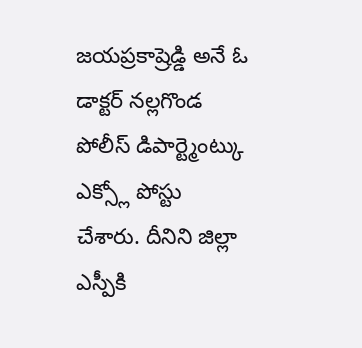జయప్రకాష్రెడ్డి అనే ఓ డాక్టర్ నల్లగొండ పోలీస్ డిపార్ట్మెంట్కు ఎక్స్లో పోస్టు చేశారు. దీనిని జిల్లా ఎస్పీకి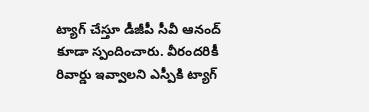ట్యాగ్ చేస్తూ డీజీపీ సీవీ ఆనంద్ కూడా స్పందించారు. వీరందరికీ రివార్డు ఇవ్వాలని ఎస్పీకి ట్యాగ్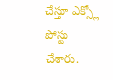చేస్తూ ఎక్స్లో పోస్టు చేశారు.